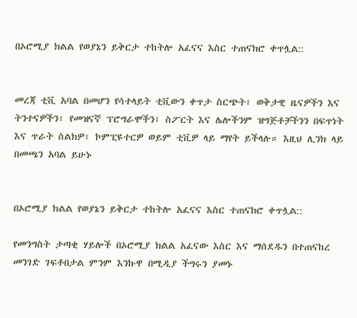በኦሮሚያ ክልል የወያኔን ይቅርታ ተከትሎ አፈናና እስር ተጠናክሮ ቀጥሏል::


መረጃ ቲቪ አባል በመሆን የሳተላይት ቲቪውን ቀጥታ ስርጭት፣ ወቅታዊ ዜናዎችን እና ትንተናዎችን፣ የመዝናኛ ፕሮግራሞችን፣ ስፖርት እና ሌሎችንም ዝግጅቶቻችንን በፍጥነት እና ጥራት ስልክዎ፣ ኮምፒዩተርዎ ወይም ቲቪዎ ላይ ማየት ይችላሉ። እዚህ ሊንክ ላይ በመጫን አባል ይሁኑ


በኦሮሚያ ክልል የወያኔን ይቅርታ ተከትሎ አፈናና እስር ተጠናክሮ ቀጥሏል::

የመንግስት ታጣቂ ሃይሎች በኦሮሚያ ክልል አፈናው እስር እና ማሰደዱን በተጠናከረ መንገድ ገፍቶበታል ምንም እንኩዋ በሚዲያ ችግሩን ያመኑ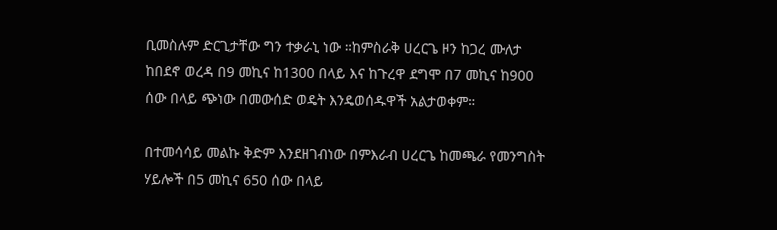ቢመስሉም ድርጊታቸው ግን ተቃራኒ ነው ።ከምስራቅ ሀረርጌ ዞን ከጋረ ሙለታ ከበደኖ ወረዳ በ9 መኪና ከ1300 በላይ እና ከጉረዋ ደግሞ በ7 መኪና ከ900 ሰው በላይ ጭነው በመውሰድ ወዴት እንዴወሰዱዋች አልታወቀም።

በተመሳሳይ መልኩ ቅድም እንደዘገብነው በምእራብ ሀረርጌ ከመጫራ የመንግስት ሃይሎች በ5 መኪና 650 ሰው በላይ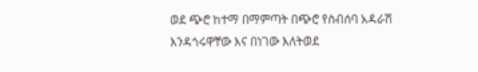ወደ ጭሮ ከተማ በማምጣት በጭሮ የስብሰባ አዳራሽ እንዳጎሩዋቸው እና በነገው እለትወደ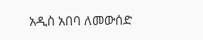አዲስ አበባ ለመውሰድ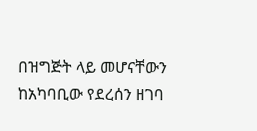በዝግጅት ላይ መሆናቸውን ከአካባቢው የደረሰን ዘገባ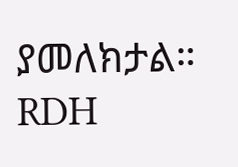ያመለክታል። RDH